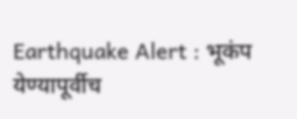Earthquake Alert : भूकंप येण्यापूर्वीच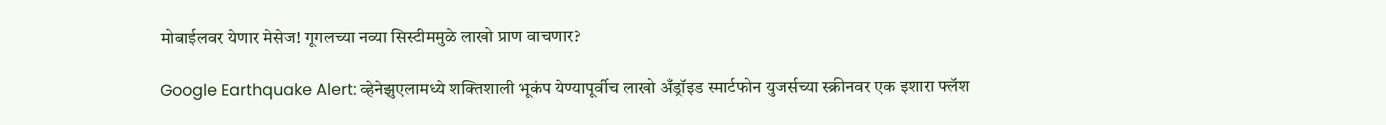मोबाईलवर येणार मेसेज! गूगलच्या नव्या सिस्टीममुळे लाखो प्राण वाचणार?

Google Earthquake Alert: व्हेनेझुएलामध्ये शक्तिशाली भूकंप येण्यापूर्वीच लाखो अँड्रॉइड स्मार्टफोन युजर्सच्या स्क्रीनवर एक इशारा फ्लॅश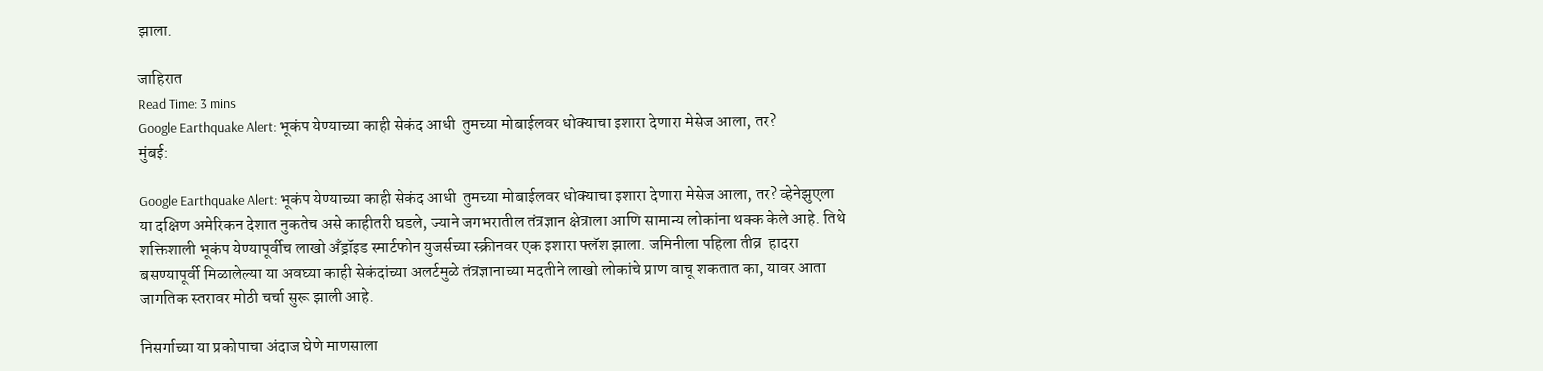झाला.

जाहिरात
Read Time: 3 mins
Google Earthquake Alert: भूकंप येण्याच्या काही सेकंद आधी  तुमच्या मोबाईलवर धोक्याचा इशारा देणारा मेसेज आला, तर?
मुंबई:

Google Earthquake Alert: भूकंप येण्याच्या काही सेकंद आधी  तुमच्या मोबाईलवर धोक्याचा इशारा देणारा मेसेज आला, तर? व्हेनेझुएला या दक्षिण अमेरिकन देशात नुकतेच असे काहीतरी घडले, ज्याने जगभरातील तंत्रज्ञान क्षेत्राला आणि सामान्य लोकांना थक्क केले आहे. तिथे शक्तिशाली भूकंप येण्यापूर्वीच लाखो अँड्रॉइड स्मार्टफोन युजर्सच्या स्क्रीनवर एक इशारा फ्लॅश झाला. जमिनीला पहिला तीव्र  हादरा बसण्यापूर्वी मिळालेल्या या अवघ्या काही सेकंदांच्या अलर्टमुळे तंत्रज्ञानाच्या मदतीने लाखो लोकांचे प्राण वाचू शकतात का, यावर आता जागतिक स्तरावर मोठी चर्चा सुरू झाली आहे.

निसर्गाच्या या प्रकोपाचा अंदाज घेणे माणसाला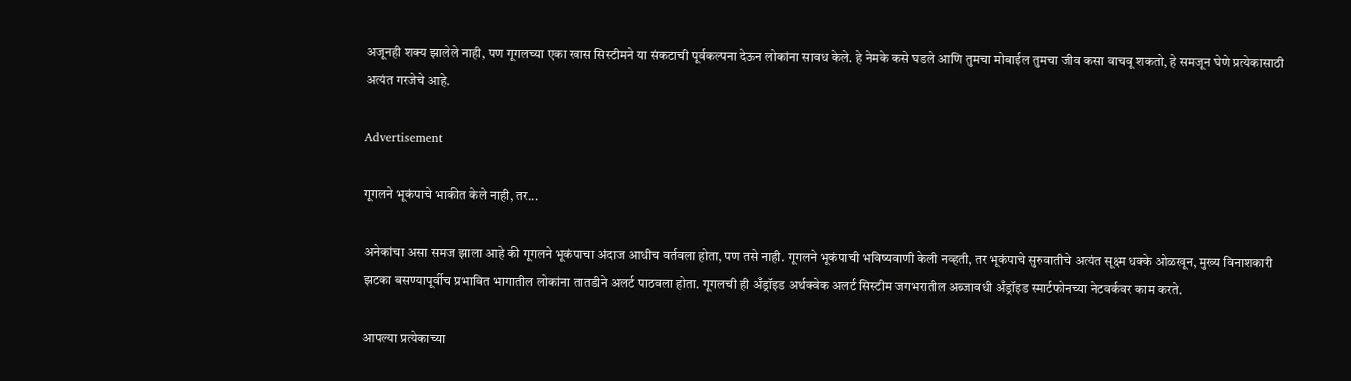अजूनही शक्य झालेले नाही, पण गूगलच्या एका खास सिस्टीमने या संकटाची पूर्वकल्पना देऊन लोकांना सावध केले. हे नेमके कसे घडले आणि तुमचा मोबाईल तुमचा जीव कसा वाचवू शकतो, हे समजून घेणे प्रत्येकासाठी अत्यंत गरजेचे आहे.

Advertisement

गूगलने भूकंपाचे भाकीत केले नाही, तर...

अनेकांचा असा समज झाला आहे की गूगलने भूकंपाचा अंदाज आधीच वर्तवला होता, पण तसे नाही. गूगलने भूकंपाची भविष्यवाणी केली नव्हती, तर भूकंपाचे सुरुवातीचे अत्यंत सूक्ष्म धक्के ओळखून, मुख्य विनाशकारी झटका बसण्यापूर्वीच प्रभावित भागातील लोकांना तातडीने अलर्ट पाठवला होता. गूगलची ही अँड्रॉइड अर्थक्वेक अलर्ट सिस्टीम जगभरातील अब्जावधी अँड्रॉइड स्मार्टफोनच्या नेटवर्कवर काम करते.

आपल्या प्रत्येकाच्या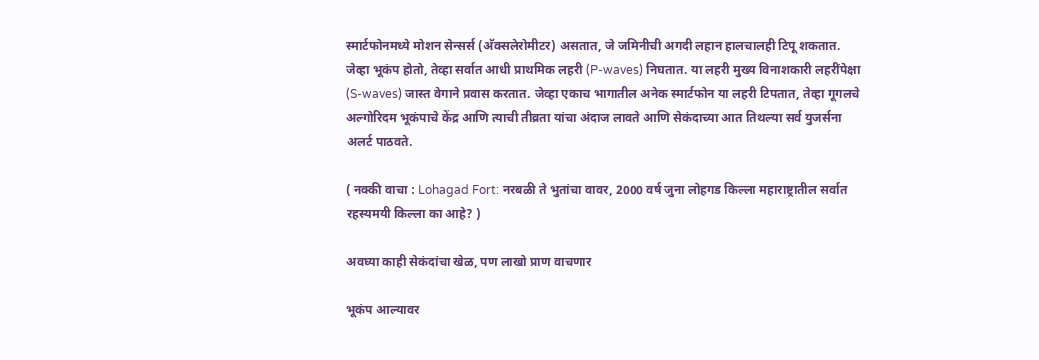स्मार्टफोनमध्ये मोशन सेन्सर्स (अ‍ॅक्सलेरोमीटर) असतात, जे जमिनीची अगदी लहान हालचालही टिपू शकतात. जेव्हा भूकंप होतो, तेव्हा सर्वात आधी प्राथमिक लहरी (P-waves) निघतात. या लहरी मुख्य विनाशकारी लहरींपेक्षा (S-waves) जास्त वेगाने प्रवास करतात. जेव्हा एकाच भागातील अनेक स्मार्टफोन या लहरी टिपतात, तेव्हा गूगलचे अल्गोरिदम भूकंपाचे केंद्र आणि त्याची तीव्रता यांचा अंदाज लावते आणि सेकंदाच्या आत तिथल्या सर्व युजर्सना अलर्ट पाठवते.

( नक्की वाचा : Lohagad Fort: नरबळी ते भुतांचा वावर, 2000 वर्ष जुना लोहगड किल्ला महाराष्ट्रातील सर्वात रहस्यमयी किल्ला का आहे? )

अवघ्या काही सेकंदांचा खेळ, पण लाखो प्राण वाचणार

भूकंप आल्यावर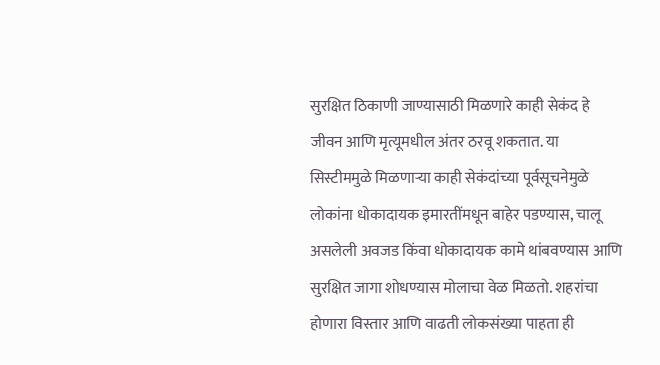सुरक्षित ठिकाणी जाण्यासाठी मिळणारे काही सेकंद हे जीवन आणि मृत्यूमधील अंतर ठरवू शकतात. या सिस्टीममुळे मिळणाऱ्या काही सेकंदांच्या पूर्वसूचनेमुळे लोकांना धोकादायक इमारतींमधून बाहेर पडण्यास, चालू असलेली अवजड किंवा धोकादायक कामे थांबवण्यास आणि सुरक्षित जागा शोधण्यास मोलाचा वेळ मिळतो. शहरांचा होणारा विस्तार आणि वाढती लोकसंख्या पाहता ही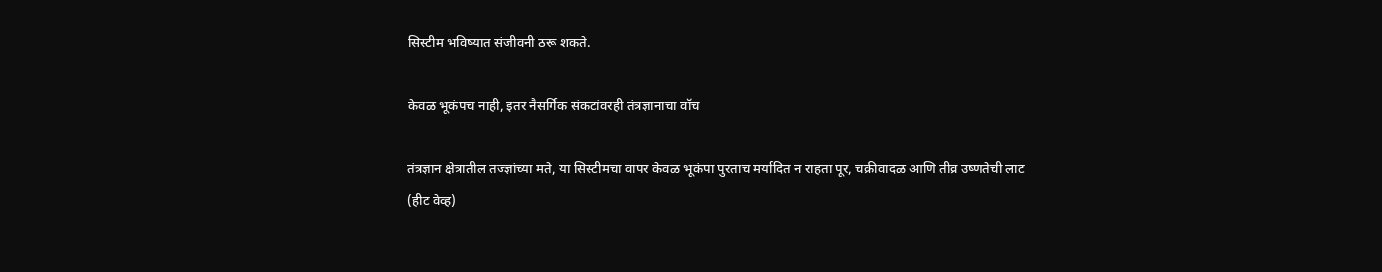सिस्टीम भविष्यात संजीवनी ठरू शकते.

केवळ भूकंपच नाही, इतर नैसर्गिक संकटांवरही तंत्रज्ञानाचा वॉच

तंत्रज्ञान क्षेत्रातील तज्ज्ञांच्या मते, या सिस्टीमचा वापर केवळ भूकंपा पुरताच मर्यादित न राहता पूर, चक्रीवादळ आणि तीव्र उष्णतेची लाट (हीट वेव्ह)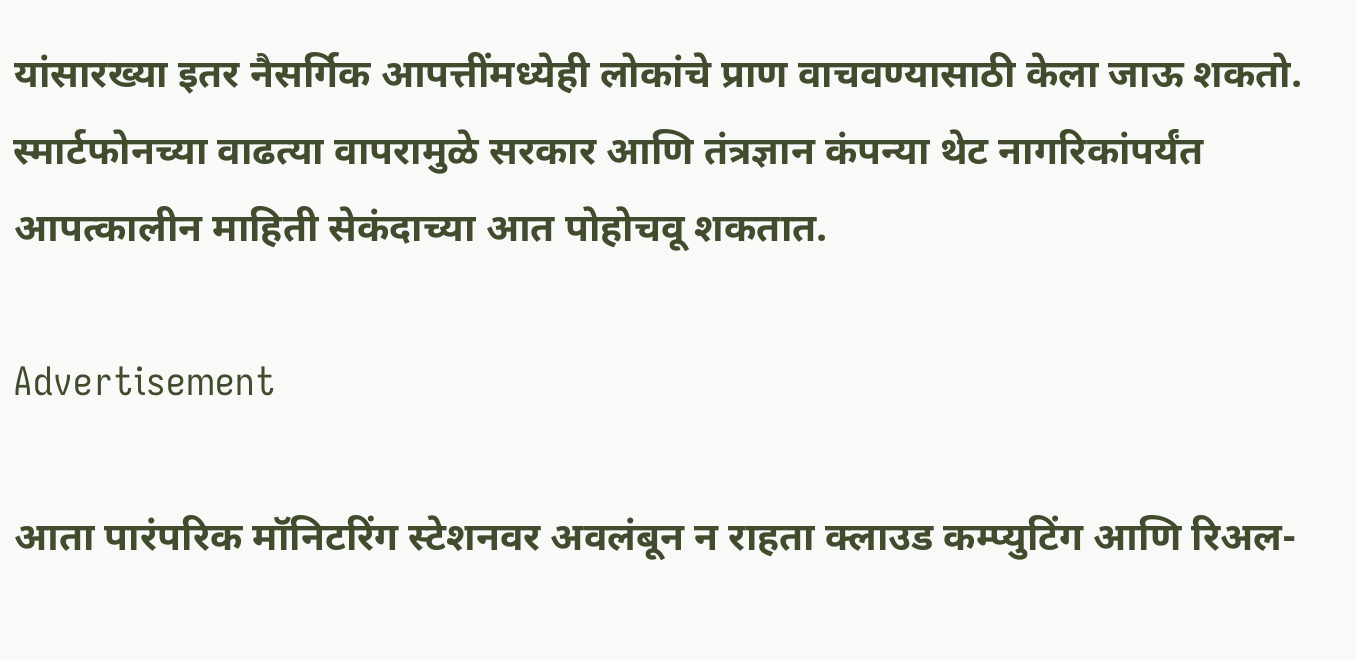यांसारख्या इतर नैसर्गिक आपत्तींमध्येही लोकांचे प्राण वाचवण्यासाठी केला जाऊ शकतो. स्मार्टफोनच्या वाढत्या वापरामुळे सरकार आणि तंत्रज्ञान कंपन्या थेट नागरिकांपर्यंत आपत्कालीन माहिती सेकंदाच्या आत पोहोचवू शकतात.

Advertisement

आता पारंपरिक मॉनिटरिंग स्टेशनवर अवलंबून न राहता क्लाउड कम्प्युटिंग आणि रिअल-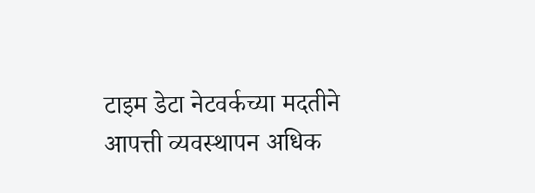टाइम डेटा नेटवर्कच्या मदतीने आपत्ती व्यवस्थापन अधिक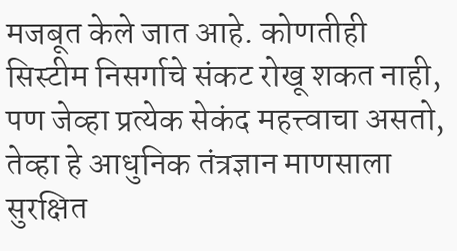मजबूत केले जात आहे. कोणतीही सिस्टीम निसर्गाचे संकट रोखू शकत नाही, पण जेव्हा प्रत्येक सेकंद महत्त्वाचा असतो, तेव्हा हे आधुनिक तंत्रज्ञान माणसाला सुरक्षित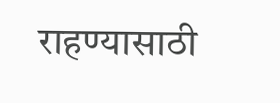राहण्यासाठी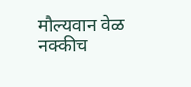मौल्यवान वेळ नक्कीच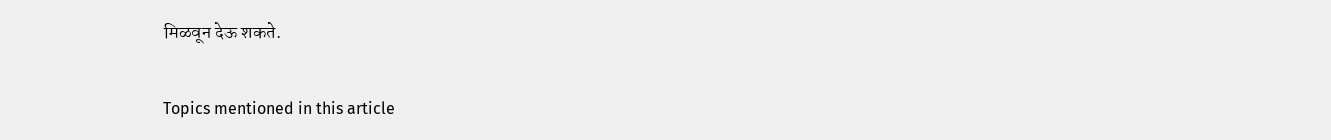मिळवून देऊ शकते.


Topics mentioned in this article